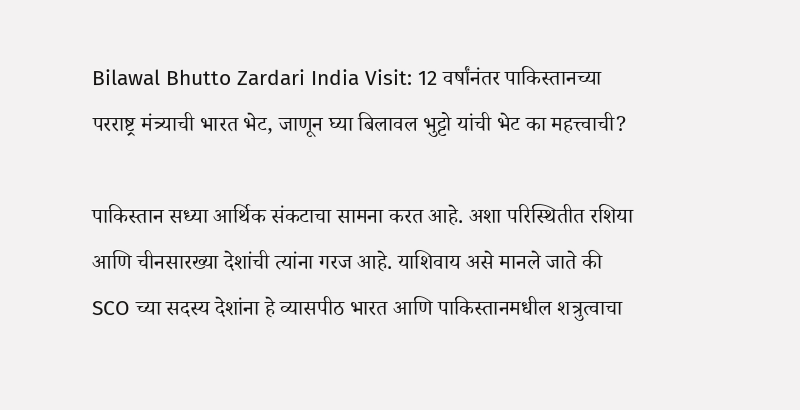Bilawal Bhutto Zardari India Visit: 12 वर्षांनंतर पाकिस्तानच्या परराष्ट्र मंत्र्याची भारत भेट, जाणून घ्या बिलावल भुट्टो यांची भेट का महत्त्वाची?

पाकिस्तान सध्या आर्थिक संकटाचा सामना करत आहे. अशा परिस्थितीत रशिया आणि चीनसारख्या देशांची त्यांना गरज आहे. याशिवाय असे मानले जाते की SCO च्या सदस्य देशांना हे व्यासपीठ भारत आणि पाकिस्तानमधील शत्रुत्वाचा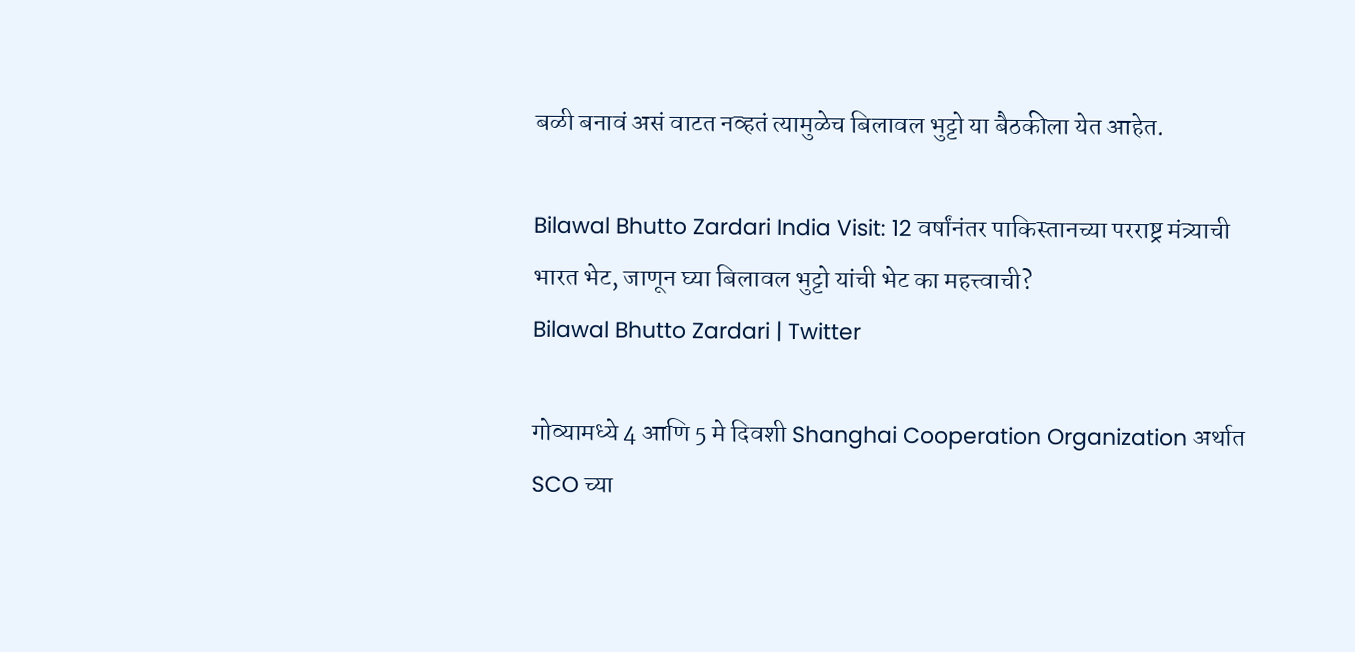बळी बनावं असं वाटत नव्हतं त्यामुळेच बिलावल भुट्टो या बैठकीला येत आहेत.

Bilawal Bhutto Zardari India Visit: 12 वर्षांनंतर पाकिस्तानच्या परराष्ट्र मंत्र्याची भारत भेट, जाणून घ्या बिलावल भुट्टो यांची भेट का महत्त्वाची?
Bilawal Bhutto Zardari | Twitter

गोव्यामध्ये 4 आणि 5 मे दिवशी Shanghai Cooperation Organization अर्थात SCO च्या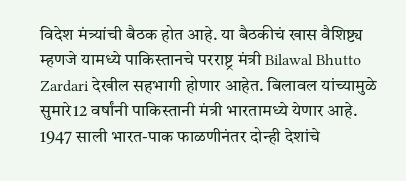विदेश मंत्र्यांची बैठक होत आहे. या बैठकीचं खास वैशिष्ट्य म्हणजे यामध्ये पाकिस्तानचे परराष्ट्र मंत्री Bilawal Bhutto Zardari देखील सहभागी होणार आहेत. बिलावल यांच्यामुळे सुमारे12 वर्षांनी पाकिस्तानी मंत्री भारतामध्ये येणार आहे. 1947 साली भारत-पाक फाळणीनंतर दोन्ही देशांचे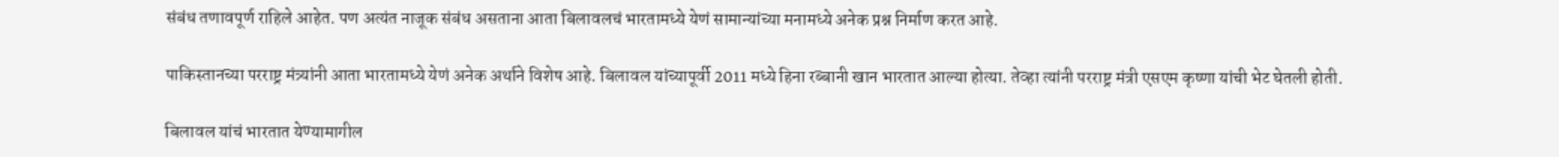संबंध तणावपूर्ण राहिले आहेत. पण अत्यंत नाजूक संबंध असताना आता बिलावलचं भारतामध्ये येणं सामान्यांच्या मनामध्ये अनेक प्रश्न निर्माण करत आहे.

पाकिस्तानच्या परराष्ट्र मंत्र्यांनी आता भारतामध्ये येणं अनेक अर्थाने विशेष आहे. बिलावल यांच्यापूर्वी 2011 मध्ये हिना रब्बानी खान भारतात आल्या होत्या. तेव्हा त्यांनी परराष्ट्र मंत्री एसएम कृष्णा यांची भेट घेतली होती.

बिलावल यांचं भारतात येण्यामागील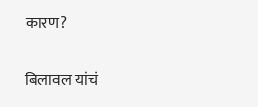कारण?

बिलावल यांचं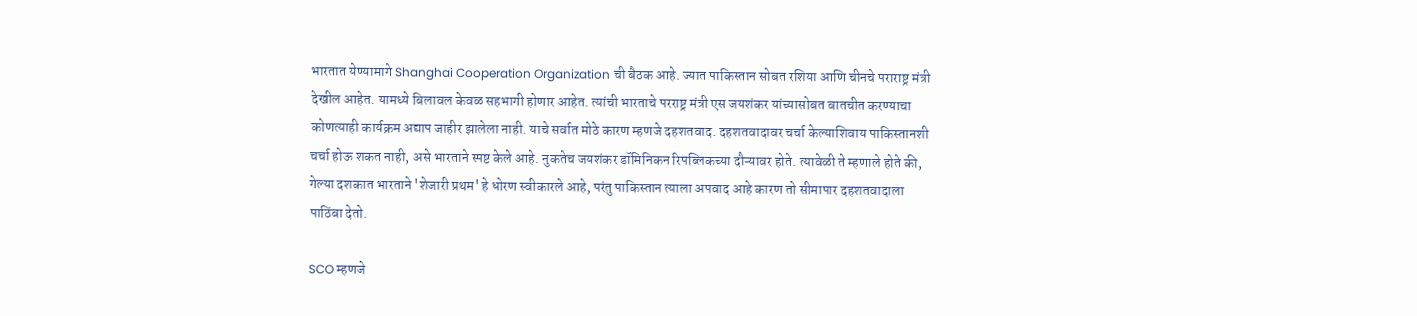भारतात येण्यामागे Shanghai Cooperation Organization ची बैठक आहे. ज्यात पाकिस्तान सोबत रशिया आणि चीनचे पराराष्ट्र मंत्री देखील आहेत. यामध्ये बिलावल केवळ सहभागी होणार आहेत. त्यांची भारताचे परराष्ट्र मंत्री एस जयशंकर यांच्यासोबत बातचीत करण्याचा कोणत्याही कार्यक्रम अद्याप जाहीर झालेला नाही. याचे सर्वात मोठे कारण म्हणजे दहशतवाद. दहशतवादावर चर्चा केल्याशिवाय पाकिस्तानशी चर्चा होऊ शकत नाही, असे भारताने स्पष्ट केले आहे. नुकतेच जयशंकर डॉमिनिकन रिपब्लिकच्या दौऱ्यावर होते. त्यावेळी ते म्हणाले होते की, गेल्या दशकात भारताने 'शेजारी प्रथम' हे धोरण स्वीकारले आहे, परंतु पाकिस्तान त्याला अपवाद आहे कारण तो सीमापार दहशतवादाला पाठिंबा देतो.

SCO म्हणजे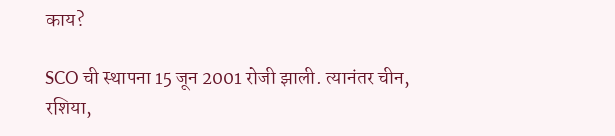काय?

SCO ची स्थापना 15 जून 2001 रोजी झाली. त्यानंतर चीन, रशिया,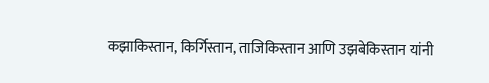कझाकिस्तान, किर्गिस्तान, ताजिकिस्तान आणि उझबेकिस्तान यांनी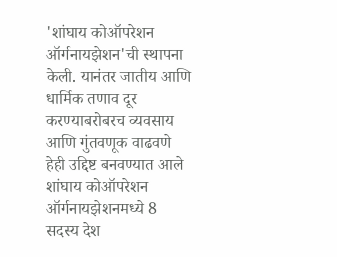'शांघाय कोऑपरेशन ऑर्गनायझेशन'ची स्थापना केली. यानंतर जातीय आणि धार्मिक तणाव दूर करण्याबरोबरच व्यवसाय आणि गुंतवणूक वाढवणे हेही उद्दिष्ट बनवण्यात आले शांघाय कोऑपरेशन ऑर्गनायझेशनमध्ये 8 सदस्य देश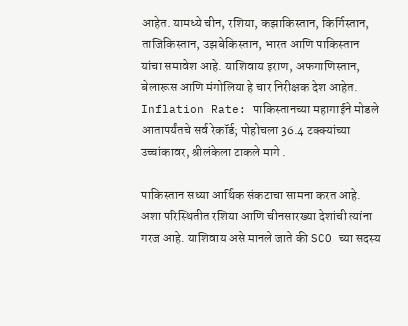आहेत. यामध्ये चीन, रशिया, कझाकिस्तान, किर्गिस्तान, ताजिकिस्तान, उझबेकिस्तान, भारत आणि पाकिस्तान यांचा समावेश आहे. याशिवाय इराण, अफगाणिस्तान, बेलारूस आणि मंगोलिया हे चार निरीक्षक देश आहेत. Inflation Rate: पाकिस्तानच्या महागाईने मोडले आतापर्यंतचे सर्व रेकॉर्ड; पोहोचला 36.4 टक्क्यांच्या उच्चांकावर, श्रीलंकेला टाकले मागे .

पाकिस्तान सध्या आर्थिक संकटाचा सामना करत आहे. अशा परिस्थितीत रशिया आणि चीनसारख्या देशांची त्यांना गरज आहे. याशिवाय असे मानले जाते की SCO च्या सदस्य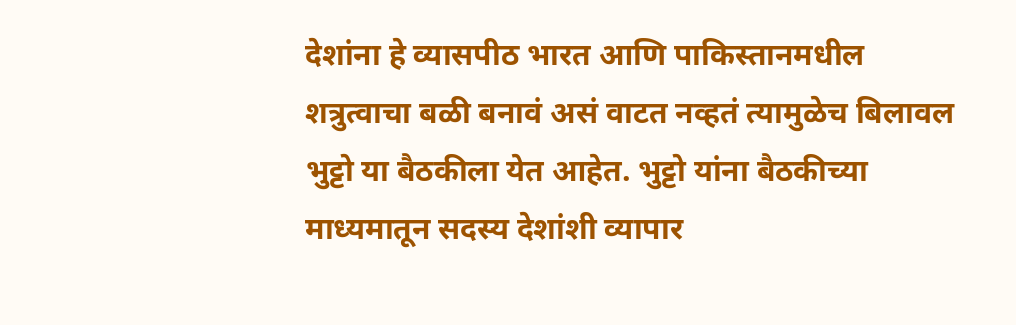देशांना हे व्यासपीठ भारत आणि पाकिस्तानमधील शत्रुत्वाचा बळी बनावं असं वाटत नव्हतं त्यामुळेच बिलावल भुट्टो या बैठकीला येत आहेत. भुट्टो यांना बैठकीच्या माध्यमातून सदस्य देशांशी व्यापार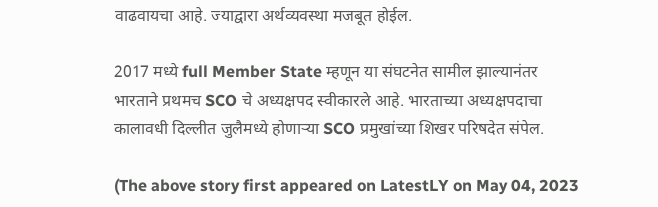वाढवायचा आहे. ज्याद्वारा अर्थव्यवस्था मजबूत होईल.

2017 मध्ये full Member State म्हणून या संघटनेत सामील झाल्यानंतर भारताने प्रथमच SCO चे अध्यक्षपद स्वीकारले आहे. भारताच्या अध्यक्षपदाचा कालावधी दिल्लीत जुलैमध्ये होणाऱ्या SCO प्रमुखांच्या शिखर परिषदेत संपेल.

(The above story first appeared on LatestLY on May 04, 2023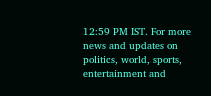12:59 PM IST. For more news and updates on politics, world, sports, entertainment and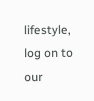lifestyle, log on to our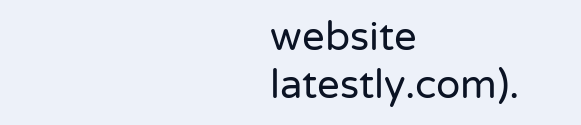website latestly.com).